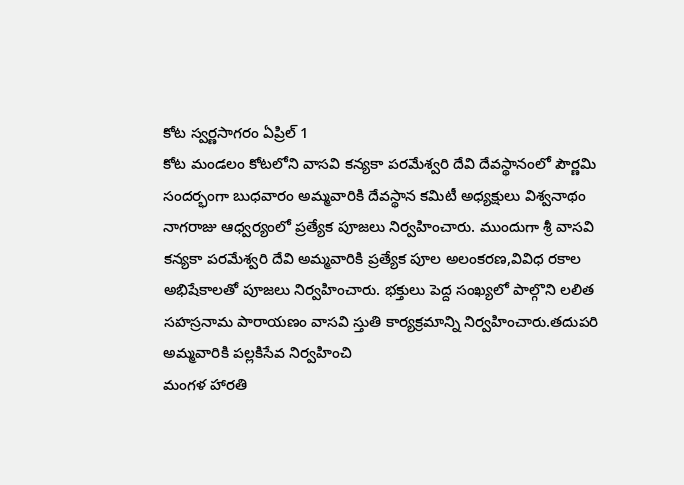కోట స్వర్ణసాగరం ఏప్రిల్ 1
కోట మండలం కోటలోని వాసవి కన్యకా పరమేశ్వరి దేవి దేవస్థానంలో పౌర్ణమి సందర్భంగా బుధవారం అమ్మవారికి దేవస్థాన కమిటీ అధ్యక్షులు విశ్వనాథం నాగరాజు ఆధ్వర్యంలో ప్రత్యేక పూజలు నిర్వహించారు. ముందుగా శ్రీ వాసవి కన్యకా పరమేశ్వరి దేవి అమ్మవారికి ప్రత్యేక పూల అలంకరణ,వివిధ రకాల అభిషేకాలతో పూజలు నిర్వహించారు. భక్తులు పెద్ద సంఖ్యలో పాల్గొని లలిత సహస్రనామ పారాయణం వాసవి స్తుతి కార్యక్రమాన్ని నిర్వహించారు.తదుపరి అమ్మవారికి పల్లకిసేవ నిర్వహించి
మంగళ హారతి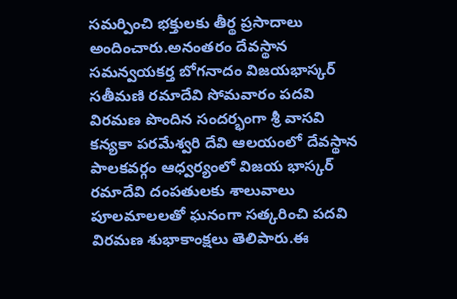సమర్పించి భక్తులకు తీర్థ ప్రసాదాలు అందించారు.అనంతరం దేవస్థాన సమన్వయకర్త బోగనాదం విజయభాస్కర్ సతీమణి రమాదేవి సోమవారం పదవి విరమణ పొందిన సందర్భంగా శ్రీ వాసవి కన్యకా పరమేశ్వరి దేవి ఆలయంలో దేవస్థాన పాలకవర్గం ఆధ్వర్యంలో విజయ భాస్కర్ రమాదేవి దంపతులకు శాలువాలు పూలమాలలతో ఘనంగా సత్కరించి పదవి విరమణ శుభాకాంక్షలు తెలిపారు.ఈ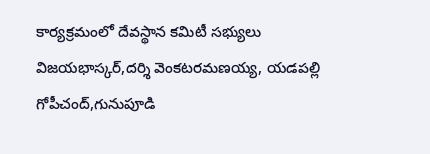కార్యక్రమంలో దేవస్థాన కమిటీ సభ్యులు విజయభాస్కర్,దర్శి వెంకటరమణయ్య, యడపల్లి గోపీచంద్,గునుపూడి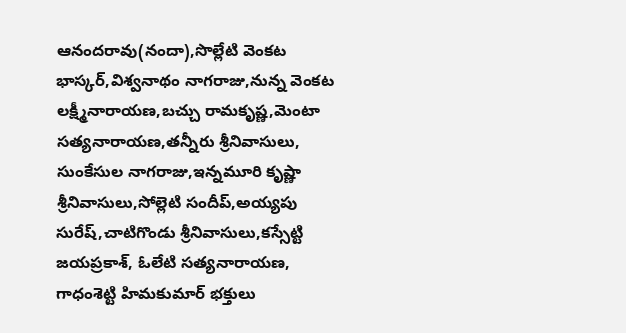ఆనందరావు(నందా),సొల్లేటి వెంకట భాస్కర్,విశ్వనాథం నాగరాజు,నున్న వెంకట లక్ష్మీనారాయణ,బచ్చు రామకృష్ణ,మెంటా సత్యనారాయణ,తన్నీరు శ్రీనివాసులు, సుంకేసుల నాగరాజు,ఇన్నమూరి కృష్ణా శ్రీనివాసులు,సోల్లెటి సందీప్,అయ్యపు సురేష్,చాటిగొండు శ్రీనివాసులు,కస్సేట్టి జయప్రకాశ్, ఓలేటి సత్యనారాయణ, గాధంశెట్టి హిమకుమార్ భక్తులు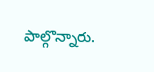పాల్గొన్నారు.